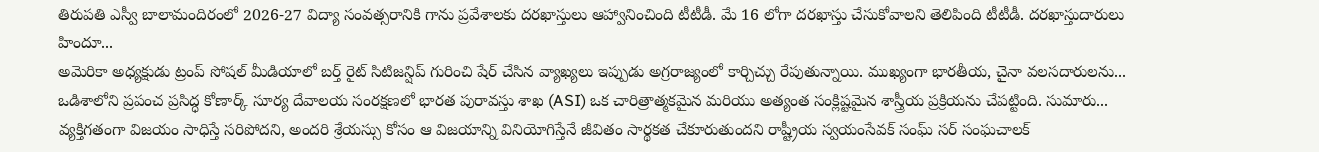తిరుపతి ఎస్వీ బాలామందిరంలో 2026-27 విద్యా సంవత్సరానికి గాను ప్రవేశాలకు దరఖాస్తులు ఆహ్వానించింది టీటీడీ. మే 16 లోగా దరఖాస్తు చేసుకోవాలని తెలిపింది టీటీడీ. దరఖాస్తుదారులు హిందూ...
అమెరికా అధ్యక్షుడు ట్రంప్ సోషల్ మీడియాలో బర్త్ రైట్ సిటిజన్షిప్ గురించి షేర్ చేసిన వ్యాఖ్యలు ఇప్పుడు అగ్రరాజ్యంలో కార్చిచ్చు రేపుతున్నాయి. ముఖ్యంగా భారతీయ, చైనా వలసదారులను...
ఒడిశాలోని ప్రపంచ ప్రసిద్ధ కోణార్క్ సూర్య దేవాలయ సంరక్షణలో భారత పురావస్తు శాఖ (ASI) ఒక చారిత్రాత్మకమైన మరియు అత్యంత సంక్లిష్టమైన శాస్త్రీయ ప్రక్రియను చేపట్టింది. సుమారు...
వ్యక్తిగతంగా విజయం సాధిస్తే సరిపోదని, అందరి శ్రేయస్సు కోసం ఆ విజయాన్ని వినియోగిస్తేనే జీవితం సార్థకత చేకూరుతుందని రాష్ట్రీయ స్వయంసేవక్ సంఘ్ సర్ సంఘచాలక్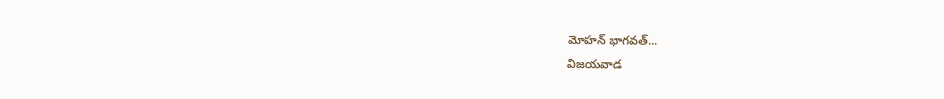మోహన్ భాగవత్...
విజయవాడ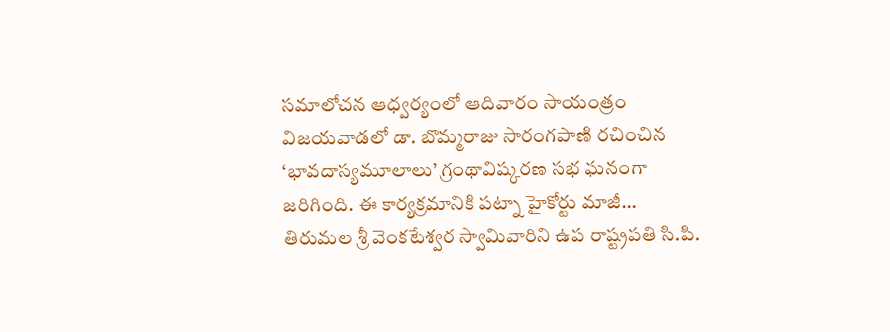సమాలోచన ఆధ్వర్యంలో ఆదివారం సాయంత్రం విజయవాడలో డా. బొమ్మరాజు సారంగపాణి రచించిన ‘భావదాస్యమూలాలు’ గ్రంథావిష్కరణ సభ ఘనంగా జరిగింది. ఈ కార్యక్రమానికి పట్నా హైకోర్టు మాజీ...
తిరుమల శ్రీ వెంకటేశ్వర స్వామివారిని ఉప రాష్ట్రపతి సి.పి.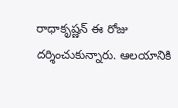రాధాకృష్ణన్ ఈ రోజు దర్శించుకున్నారు. ఆలయానికి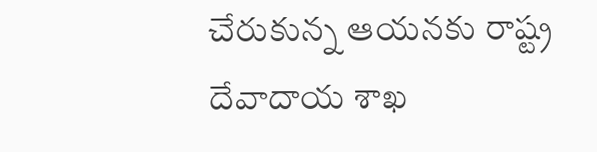చేరుకున్న ఆయనకు రాష్ట్ర దేవాదాయ శాఖ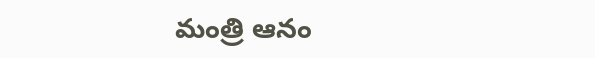మంత్రి ఆనం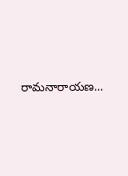రామనారాయణ...